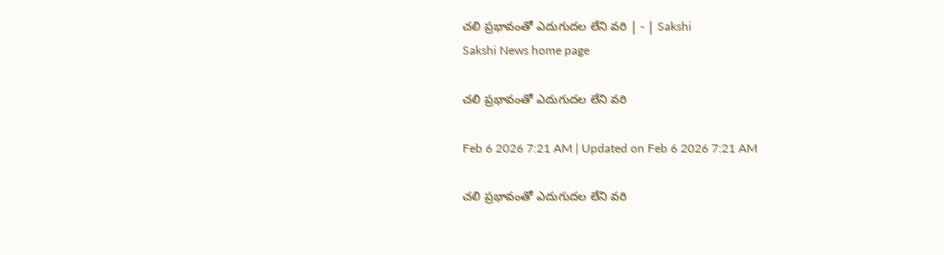చలి ప్రభావంతో ఎదుగుదల లేని వరి | - | Sakshi
Sakshi News home page

చలి ప్రభావంతో ఎదుగుదల లేని వరి

Feb 6 2026 7:21 AM | Updated on Feb 6 2026 7:21 AM

చలి ప్రభావంతో ఎదుగుదల లేని వరి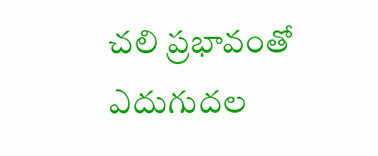చలి ప్రభావంతో ఎదుగుదల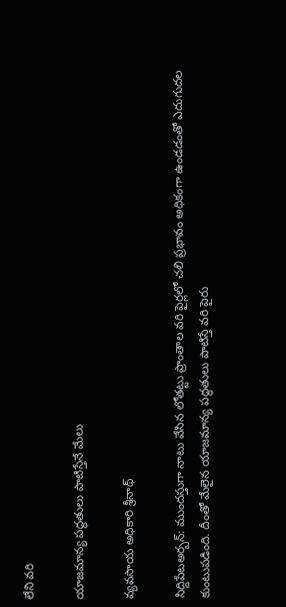లేని వరి

యాజమాన్య పద్ధతులు పాటిస్తేనే మేలు

వ్యవసాయ అధికారి శ్రీనాథ్‌

సిద్దిపేటఅర్బన్‌: ముందస్తుగా నాటు వేసిన లోతట్టు ప్రాంతాల వరి పైర్లలో చలి ప్రభావం అధికంగా ఉండడంతో ఎదుగుదల కుంటుపడింది. దీంతో మేలైన యాజమాన్య పద్ధతులు పాటిస్తే వరి పైరు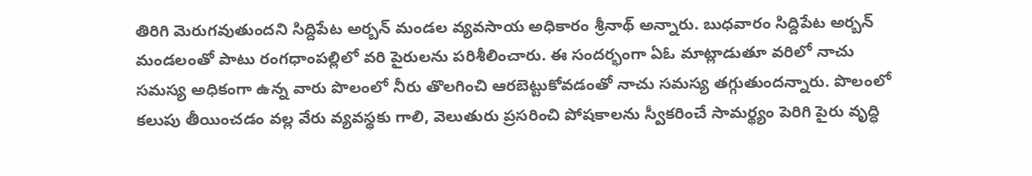తిరిగి మెరుగవుతుందని సిద్దిపేట అర్బన్‌ మండల వ్యవసాయ అధికారం శ్రీనాథ్‌ అన్నారు. బుధవారం సిద్దిపేట అర్బన్‌ మండలంతో పాటు రంగధాంపల్లిలో వరి పైరులను పరిశీలించారు. ఈ సందర్భంగా ఏఓ మాట్లాడుతూ వరిలో నాచు సమస్య అధికంగా ఉన్న వారు పొలంలో నీరు తొలగించి ఆరబెట్టుకోవడంతో నాచు సమస్య తగ్గుతుందన్నారు. పొలంలో కలుపు తీయించడం వల్ల వేరు వ్యవస్థకు గాలి, వెలుతురు ప్రసరించి పోషకాలను స్వీకరించే సామర్థ్యం పెరిగి పైరు వృద్ధి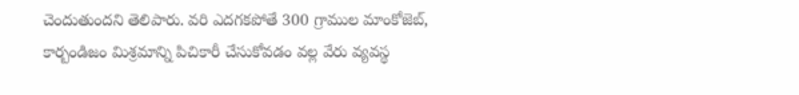చెందుతుందని తెలిపారు. వరి ఎదగకపోతే 300 గ్రాముల మాంకోజెబ్‌, కార్బండిజం మిశ్రమాన్ని పిచికారీ చేసుకోవడం వల్ల వేరు వ్యవస్థ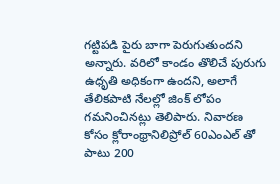గట్టిపడి పైరు బాగా పెరుగుతుందని అన్నారు. వరిలో కాండం తొలిచే పురుగు ఉధృతి అధికంగా ఉందని, అలాగే తేలికపాటి నేలల్లో జింక్‌ లోపం గమనించినట్లు తెలిపారు. నివారణ కోసం క్లోరాంథ్రానిలిప్రోల్‌ 60ఎంఎల్‌ తో పాటు 200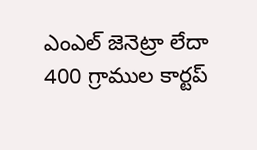ఎంఎల్‌ జెనెట్రా లేదా 400 గ్రాముల కార్టప్‌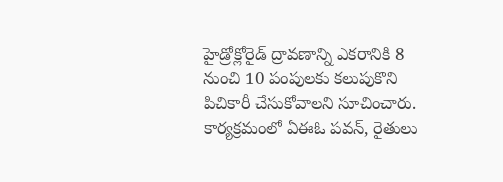హైడ్రోక్లోరైడ్‌ ద్రావణాన్ని ఎకరానికి 8 నుంచి 10 పంపులకు కలుపుకొని పిచికారీ చేసుకోవాలని సూచించారు. కార్యక్రమంలో ఏఈఓ పవన్‌, రైతులు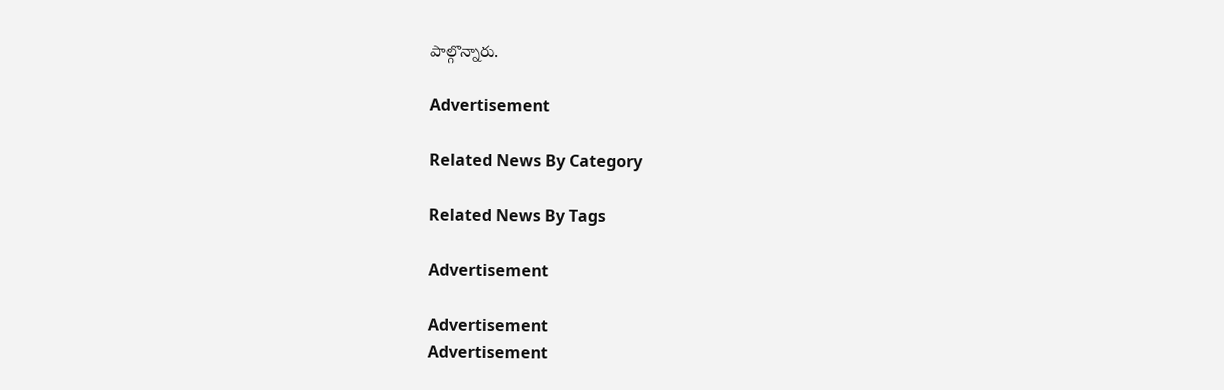పాల్గొన్నారు.

Advertisement

Related News By Category

Related News By Tags

Advertisement

Advertisement
Advertisement